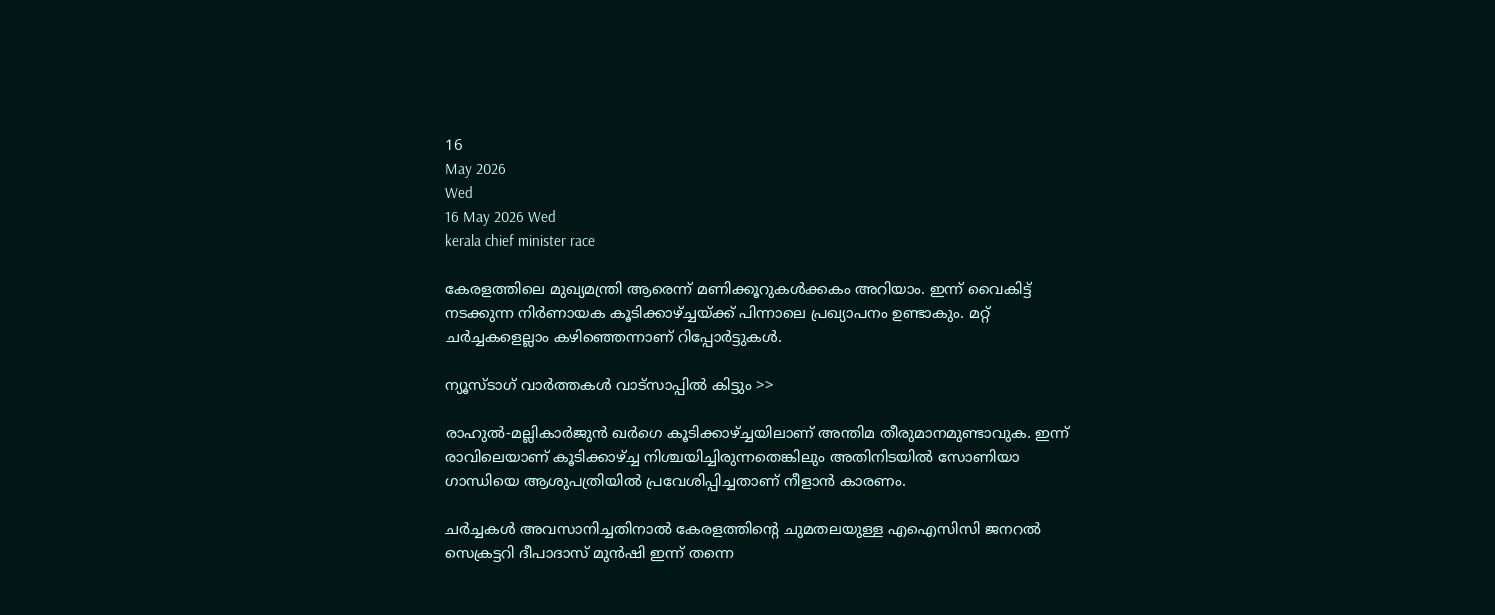16
May 2026
Wed
16 May 2026 Wed
kerala chief minister race

കേരളത്തിലെ മുഖ്യമന്ത്രി ആരെന്ന് മണിക്കൂറുകള്‍ക്കകം അറിയാം. ഇന്ന് വൈകിട്ട് നടക്കുന്ന നിര്‍ണായക കൂടിക്കാഴ്ച്ചയ്ക്ക് പിന്നാലെ പ്രഖ്യാപനം ഉണ്ടാകും. മറ്റ് ചര്‍ച്ചകളെല്ലാം കഴിഞ്ഞെന്നാണ് റിപ്പോര്‍ട്ടുകള്‍.

ന്യൂസ്ടാഗ് വാര്‍ത്തകള്‍ വാട്‌സാപ്പില്‍ കിട്ടും >>

രാഹുല്‍-മല്ലികാര്‍ജുന്‍ ഖര്‍ഗെ കൂടിക്കാഴ്ച്ചയിലാണ് അന്തിമ തീരുമാനമുണ്ടാവുക. ഇന്ന് രാവിലെയാണ് കൂടിക്കാഴ്ച്ച നിശ്ചയിച്ചിരുന്നതെങ്കിലും അതിനിടയില്‍ സോണിയാ ഗാന്ധിയെ ആശുപത്രിയില്‍ പ്രവേശിപ്പിച്ചതാണ് നീളാന്‍ കാരണം.

ചര്‍ച്ചകള്‍ അവസാനിച്ചതിനാല്‍ കേരളത്തിന്റെ ചുമതലയുള്ള എഐസിസി ജനറല്‍ സെക്രട്ടറി ദീപാദാസ് മുന്‍ഷി ഇന്ന് തന്നെ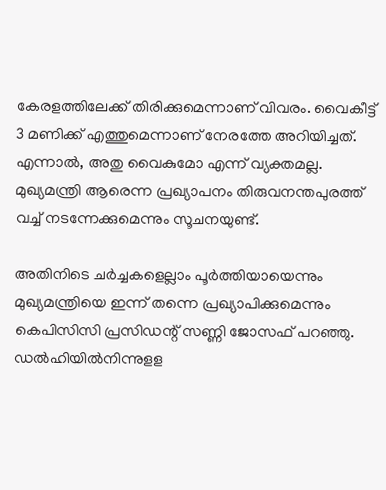കേരളത്തിലേക്ക് തിരിക്കുമെന്നാണ് വിവരം. വൈകീട്ട് 3 മണിക്ക് എത്തുമെന്നാണ് നേരത്തേ അറിയിച്ചത്. എന്നാല്‍, അതു വൈകുമോ എന്ന് വ്യക്തമല്ല. മുഖ്യമന്ത്രി ആരെന്ന പ്രഖ്യാപനം തിരുവനന്തപുരത്ത് വച്ച് നടന്നേക്കുമെന്നും സൂചനയുണ്ട്.

അതിനിടെ ചര്‍ച്ചകളെല്ലാം പൂര്‍ത്തിയായെന്നും മുഖ്യമന്ത്രിയെ ഇന്ന് തന്നെ പ്രഖ്യാപിക്കുമെന്നും കെപിസിസി പ്രസിഡന്റ് സണ്ണി ജോസഫ് പറഞ്ഞു. ഡല്‍ഹിയില്‍നിന്നുളള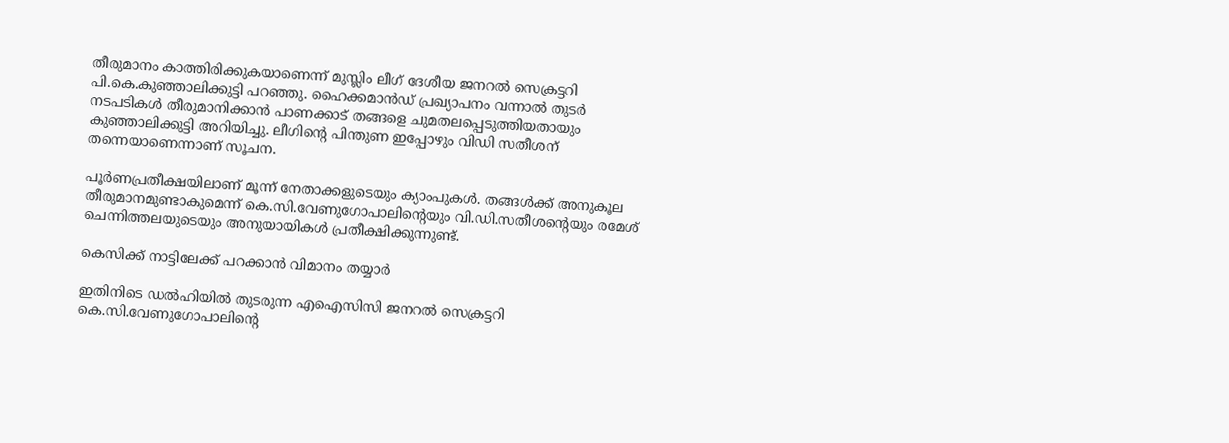തീരുമാനം കാത്തിരിക്കുകയാണെന്ന് മുസ്ലിം ലീഗ് ദേശീയ ജനറല്‍ സെക്രട്ടറി പി.കെ.കുഞ്ഞാലിക്കുട്ടി പറഞ്ഞു. ഹൈക്കമാന്‍ഡ് പ്രഖ്യാപനം വന്നാല്‍ തുടര്‍ നടപടികള്‍ തീരുമാനിക്കാന്‍ പാണക്കാട് തങ്ങളെ ചുമതലപ്പെടുത്തിയതായും കുഞ്ഞാലിക്കുട്ടി അറിയിച്ചു. ലീഗിന്റെ പിന്തുണ ഇപ്പോഴും വിഡി സതീശന് തന്നെയാണെന്നാണ് സൂചന.

പൂര്‍ണപ്രതീക്ഷയിലാണ് മൂന്ന് നേതാക്കളുടെയും ക്യാംപുകള്‍. തങ്ങള്‍ക്ക് അനുകൂല തീരുമാനമുണ്ടാകുമെന്ന് കെ.സി.വേണുഗോപാലിന്റെയും വി.ഡി.സതീശന്റെയും രമേശ് ചെന്നിത്തലയുടെയും അനുയായികള്‍ പ്രതീക്ഷിക്കുന്നുണ്ട്.

കെസിക്ക് നാട്ടിലേക്ക് പറക്കാന്‍ വിമാനം തയ്യാര്‍

ഇതിനിടെ ഡല്‍ഹിയില്‍ തുടരുന്ന എഐസിസി ജനറല്‍ സെക്രട്ടറി കെ.സി.വേണുഗോപാലിന്റെ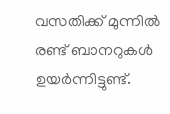വസതിക്ക് മുന്നില്‍ രണ്ട് ബാനറുകള്‍ ഉയര്‍ന്നിട്ടുണ്ട്.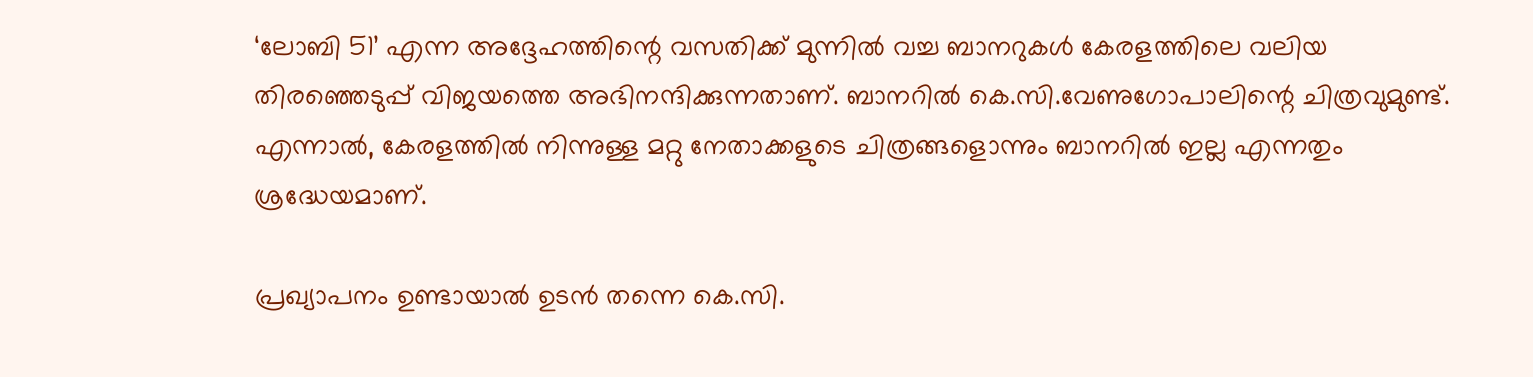‘ലോബി 51’ എന്ന അദ്ദേഹത്തിന്റെ വസതിക്ക് മുന്നില്‍ വച്ച ബാനറുകള്‍ കേരളത്തിലെ വലിയ തിരഞ്ഞെടുപ്പ് വിജയത്തെ അഭിനന്ദിക്കുന്നതാണ്. ബാനറില്‍ കെ.സി.വേണുഗോപാലിന്റെ ചിത്രവുമുണ്ട്. എന്നാല്‍, കേരളത്തില്‍ നിന്നുള്ള മറ്റു നേതാക്കളുടെ ചിത്രങ്ങളൊന്നും ബാനറില്‍ ഇല്ല എന്നതും ശ്രദ്ധേയമാണ്.

പ്രഖ്യാപനം ഉണ്ടായാല്‍ ഉടന്‍ തന്നെ കെ.സി.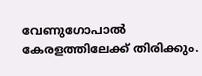വേണുഗോപാല്‍ കേരളത്തിലേക്ക് തിരിക്കും.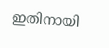ഇതിനായി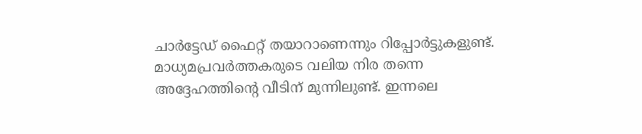ചാര്‍ട്ടേഡ് ഫൈറ്റ് തയാറാണെന്നും റിപ്പോര്‍ട്ടുകളുണ്ട്. മാധ്യമപ്രവര്‍ത്തകരുടെ വലിയ നിര തന്നെ അദ്ദേഹത്തിന്റെ വീടിന് മുന്നിലുണ്ട്. ഇന്നലെ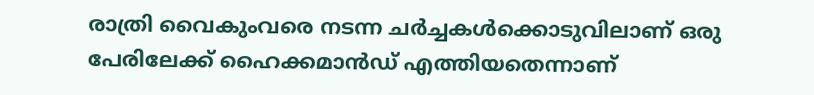രാത്രി വൈകുംവരെ നടന്ന ചര്‍ച്ചകള്‍ക്കൊടുവിലാണ് ഒരു പേരിലേക്ക് ഹൈക്കമാന്‍ഡ് എത്തിയതെന്നാണ്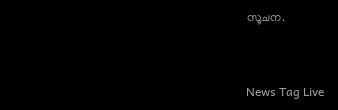സൂചന.



News Tag Live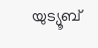യുട്യൂബ്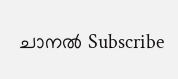ചാനല്‍ Subscribe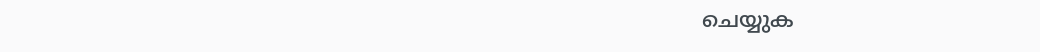ചെയ്യുക